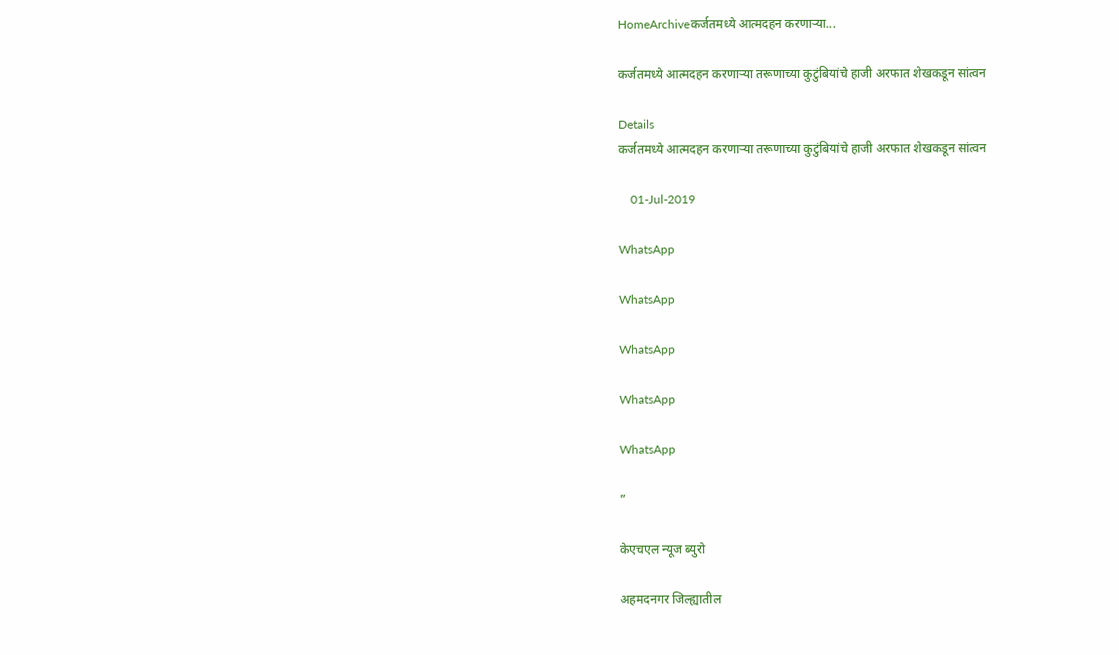HomeArchiveकर्जतमध्ये आत्मदहन करणाऱ्या...

कर्जतमध्ये आत्मदहन करणाऱ्या तरूणाच्या कुटुंबियांचे हाजी अरफात शेखकडून सांत्वन

Details
कर्जतमध्ये आत्मदहन करणाऱ्या तरूणाच्या कुटुंबियांचे हाजी अरफात शेखकडून सांत्वन

    01-Jul-2019

WhatsApp

WhatsApp

WhatsApp

WhatsApp

WhatsApp

”

केएचएल न्यूज ब्युरो

अहमदनगर जिल्ह्यातील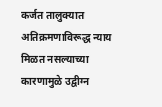कर्जत तालुक्यात अतिक्रमणाविरूद्ध न्याय मिळत नसल्याच्या कारणामुळे उद्वीग्न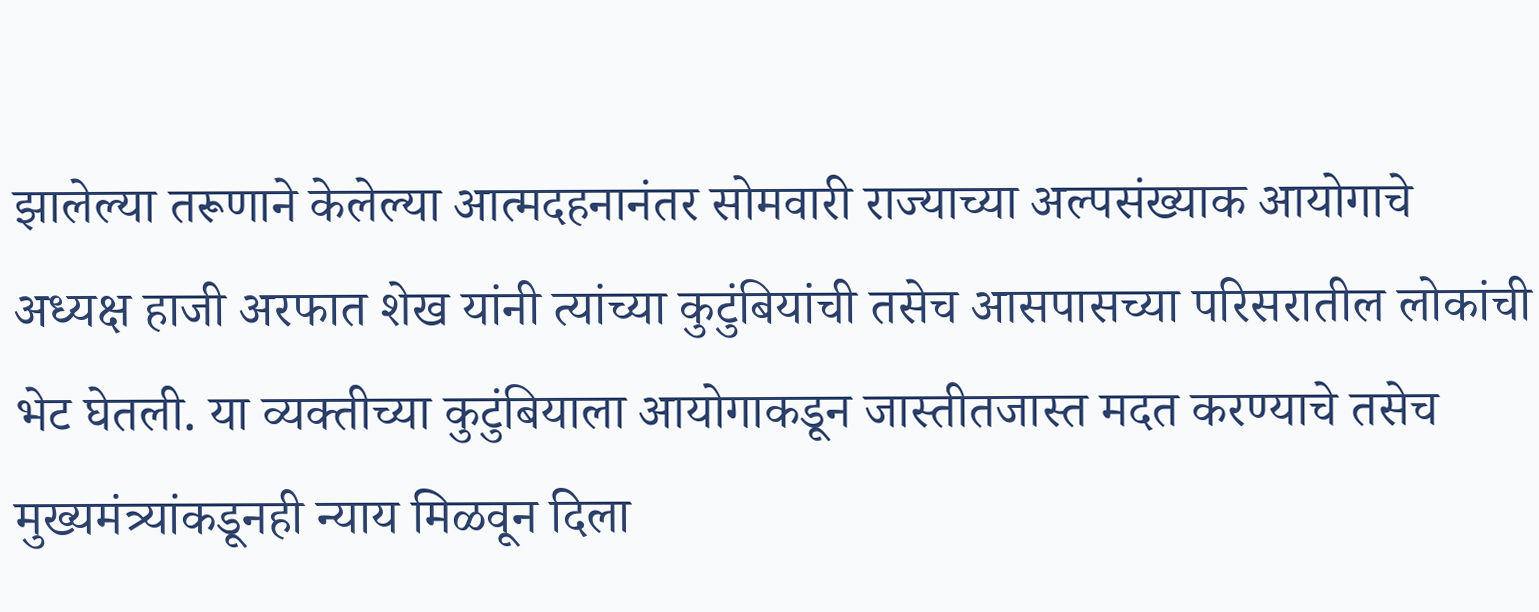झालेल्या तरूणाने केलेल्या आत्मदहनानंतर सोमवारी राज्याच्या अल्पसंख्याक आयोगाचे अध्यक्ष हाजी अरफात शेख यांनी त्यांच्या कुटुंबियांची तसेच आसपासच्या परिसरातील लोकांची भेट घेतली. या व्यक्तीच्या कुटुंबियाला आयोगाकडून जास्तीतजास्त मदत करण्याचे तसेच मुख्यमंत्र्यांकडूनही न्याय मिळवून दिला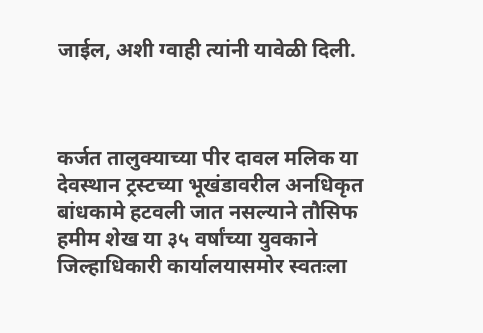जाईल, अशी ग्वाही त्यांनी यावेळी दिली.



कर्जत तालुक्याच्या पीर दावल मलिक या देवस्थान ट्रस्टच्या भूखंडावरील अनधिकृत बांधकामे हटवली जात नसल्याने तौसिफ हमीम शेख या ३५ वर्षांच्या युवकाने जिल्हाधिकारी कार्यालयासमोर स्वतःला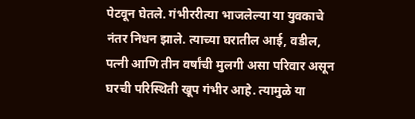पेटवून घेतले. गंभीररीत्या भाजलेल्या या युवकाचे नंतर निधन झाले. त्याच्या घरातील आई, वडील, पत्नी आणि तीन वर्षांची मुलगी असा परिवार असून घरची परिस्थिती खूप गंभीर आहे. त्यामुळे या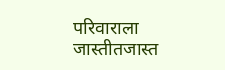परिवाराला जास्तीतजास्त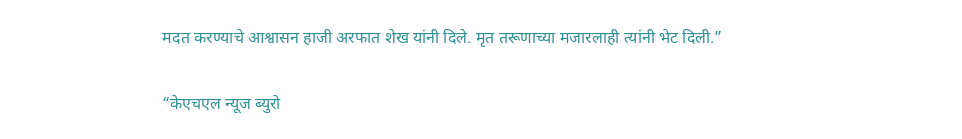मदत करण्याचे आश्वासन हाजी अरफात शेख यांनी दिले. मृत तरूणाच्या मजारलाही त्यांनी भेट दिली.”

“केएचएल न्यूज ब्युरो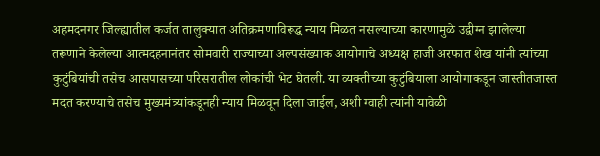अहमदनगर जिल्ह्यातील कर्जत तालुक्यात अतिक्रमणाविरूद्ध न्याय मिळत नसल्याच्या कारणामुळे उद्वीग्न झालेल्या तरूणाने केलेल्या आत्मदहनानंतर सोमवारी राज्याच्या अल्पसंख्याक आयोगाचे अध्यक्ष हाजी अरफात शेख यांनी त्यांच्या कुटुंबियांची तसेच आसपासच्या परिसरातील लोकांची भेट घेतली. या व्यक्तीच्या कुटुंबियाला आयोगाकडून जास्तीतजास्त मदत करण्याचे तसेच मुख्यमंत्र्यांकडूनही न्याय मिळवून दिला जाईल, अशी ग्वाही त्यांनी यावेळी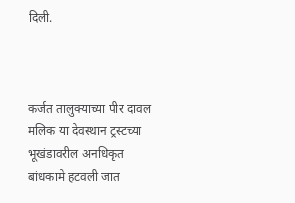दिली.



कर्जत तालुक्याच्या पीर दावल मलिक या देवस्थान ट्रस्टच्या भूखंडावरील अनधिकृत बांधकामे हटवली जात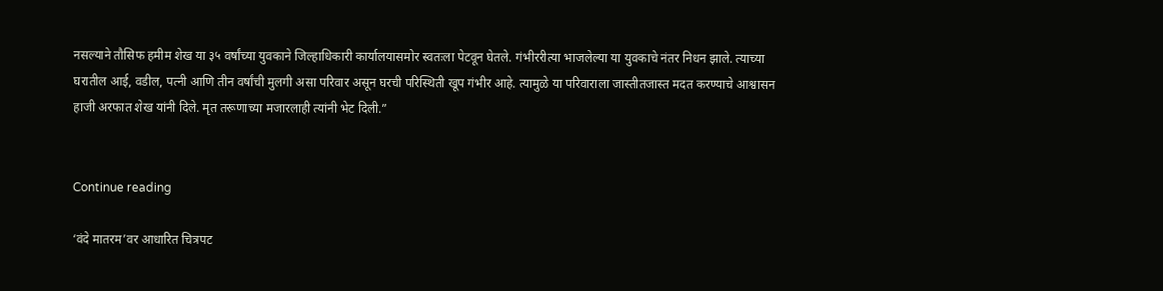नसल्याने तौसिफ हमीम शेख या ३५ वर्षांच्या युवकाने जिल्हाधिकारी कार्यालयासमोर स्वतःला पेटवून घेतले. गंभीररीत्या भाजलेल्या या युवकाचे नंतर निधन झाले. त्याच्या घरातील आई, वडील, पत्नी आणि तीन वर्षांची मुलगी असा परिवार असून घरची परिस्थिती खूप गंभीर आहे. त्यामुळे या परिवाराला जास्तीतजास्त मदत करण्याचे आश्वासन हाजी अरफात शेख यांनी दिले. मृत तरूणाच्या मजारलाही त्यांनी भेट दिली.”


Continue reading

‘वंदे मातरम’वर आधारित चित्रपट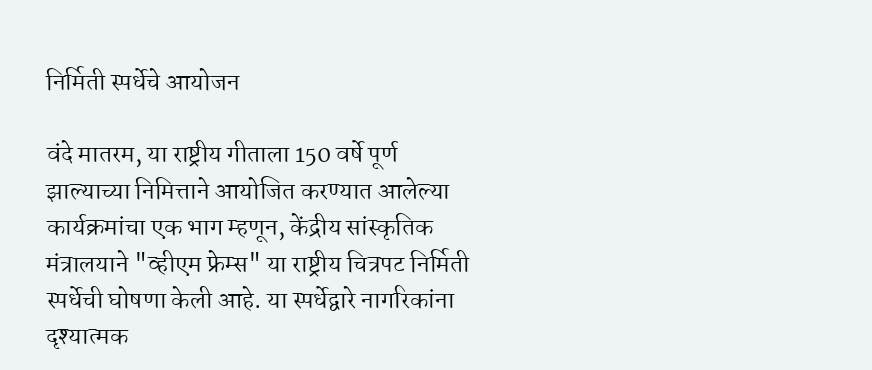निर्मिती स्पर्धेचे आयोजन

वंदे मातरम, या राष्ट्रीय गीताला 150 वर्षे पूर्ण झाल्याच्या निमित्ताने आयोजित करण्यात आलेल्या कार्यक्रमांचा एक भाग म्हणून, केंद्रीय सांस्कृतिक मंत्रालयाने "व्हीएम फ्रेम्स" या राष्ट्रीय चित्रपट निर्मिती स्पर्धेची घोषणा केली आहे. या स्पर्धेद्वारे नागरिकांना दृश्यात्मक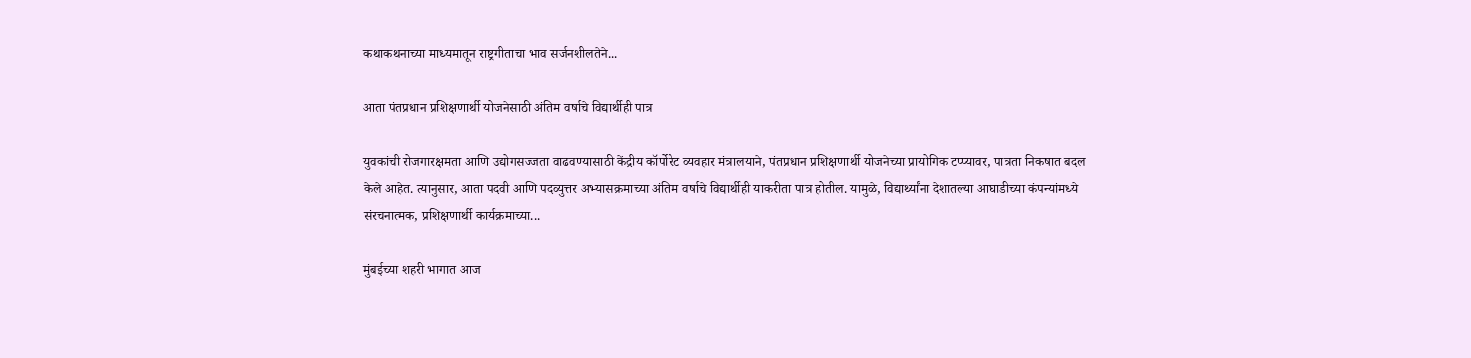कथाकथनाच्या माध्यमातून राष्ट्रगीताचा भाव सर्जनशीलतेने...

आता पंतप्रधान प्रशिक्षणार्थी योजनेसाठी अंतिम वर्षाचे विद्यार्थीही पात्र

युवकांची रोजगारक्षमता आणि उद्योगसज्जता वाढवण्यासाठी केंद्रीय कॉर्पोरेट व्यवहार मंत्रालयाने, पंतप्रधान प्रशिक्षणार्थी योजनेच्या प्रायोगिक टप्प्यावर, पात्रता निकषात बदल केले आहेत. त्यानुसार, आता पदवी आणि पदव्युत्तर अभ्यासक्रमाच्या अंतिम वर्षाचे विद्यार्थीही याकरीता पात्र होतील. यामुळे, विद्यार्थ्यांना देशातल्या आघाडीच्या कंपन्यांमध्ये संरचनात्मक, प्रशिक्षणार्थी कार्यक्रमाच्या...

मुंबईच्या शहरी भागात आज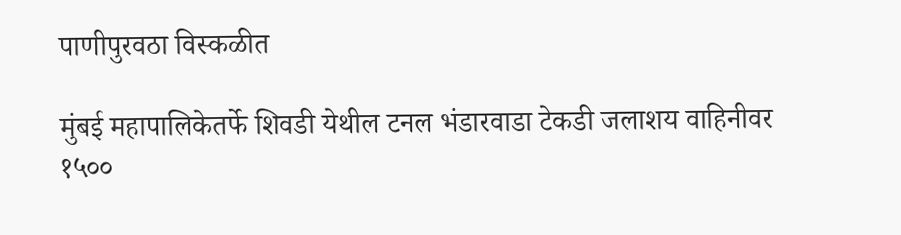पाणीपुरवठा विस्कळीत

मुंबई महापालिकेतर्फे शिवडी येथील टनल भंडारवाडा टेकडी जलाशय वाहिनीवर १५००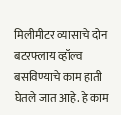मिलीमीटर व्यासाचे दोन बटरफ्लाय व्हॉल्व बसविण्याचे काम हाती घेतले जात आहे. हे काम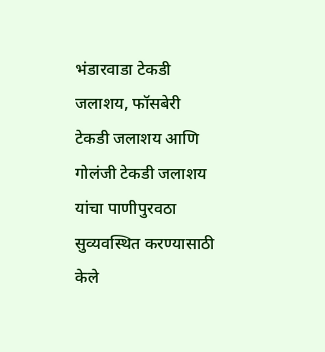भंडारवाडा टेकडी जलाशय, फॉसबेरी टेकडी जलाशय आणि गोलंजी टेकडी जलाशय यांचा पाणीपुरवठा सुव्यवस्थित करण्यासाठी केले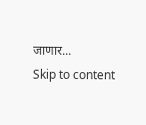जाणार...
Skip to content